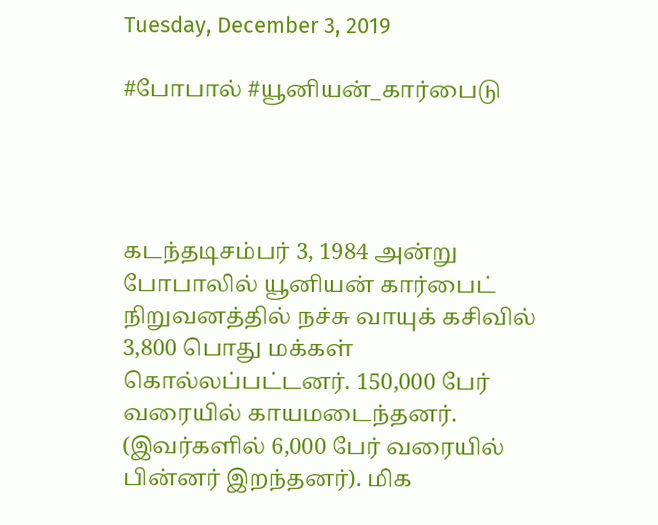Tuesday, December 3, 2019

#போபால் #யூனியன்_கார்பைடு




கடந்தடிசம்பர் 3, 1984 அன்று போபாலில் யூனியன் கார்பைட் நிறுவனத்தில் நச்சு வாயுக் கசிவில் 3,800 பொது மக்கள் கொல்லப்பட்டனர். 150,000 பேர் வரையில் காயமடைந்தனர். (இவர்களில் 6,000 பேர் வரையில் பின்னர் இறந்தனர்). மிக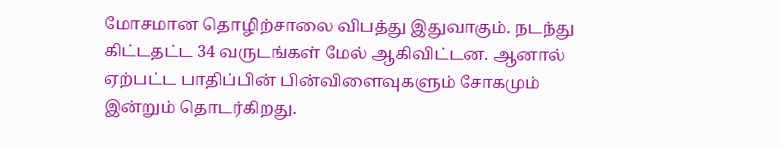மோசமான தொழிற்சாலை விபத்து இதுவாகும். நடந்து கிட்டதட்ட 34 வருடங்கள் மேல் ஆகிவிட்டன. ஆனால் ஏற்பட்ட பாதிப்பின் பின்விளைவுகளும் சோகமும் இன்றும் தொடர்கிறது.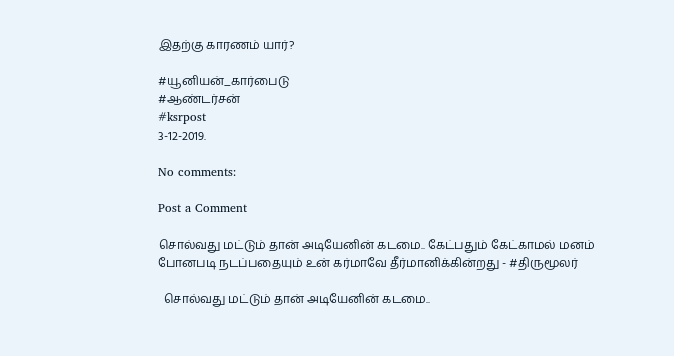இதற்கு காரணம் யார்?

#யூனியன்_கார்பைடு
#ஆண்டர்சன்
#ksrpost
3-12-2019.

No comments:

Post a Comment

சொல்வது மட்டும் தான் அடியேனின் கடமை.. கேட்பதும் கேட்காமல் மனம் போனபடி நடப்பதையும் உன் கர்மாவே தீர்மானிக்கின்றது - #திருமூலர்

  சொல்வது மட்டும் தான் அடியேனின் கடமை..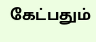கேட்பதும்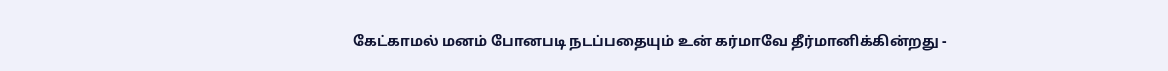கேட்காமல் மனம் போனபடி நடப்பதையும் உன் கர்மாவே தீர்மானிக்கின்றது -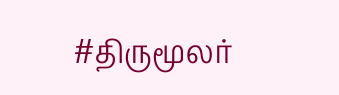#திருமூலர்